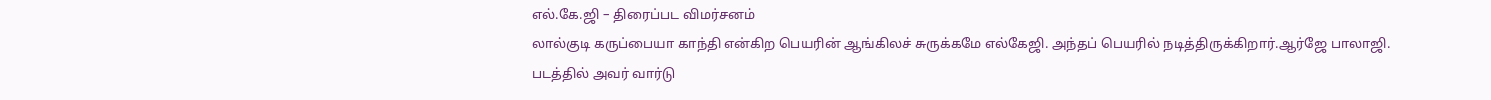எல்.கே.ஜி – திரைப்பட விமர்சனம்
லால்குடி கருப்பையா காந்தி என்கிற பெயரின் ஆங்கிலச் சுருக்கமே எல்கேஜி. அந்தப் பெயரில் நடித்திருக்கிறார்.ஆர்ஜே பாலாஜி. படத்தில் அவர் வார்டு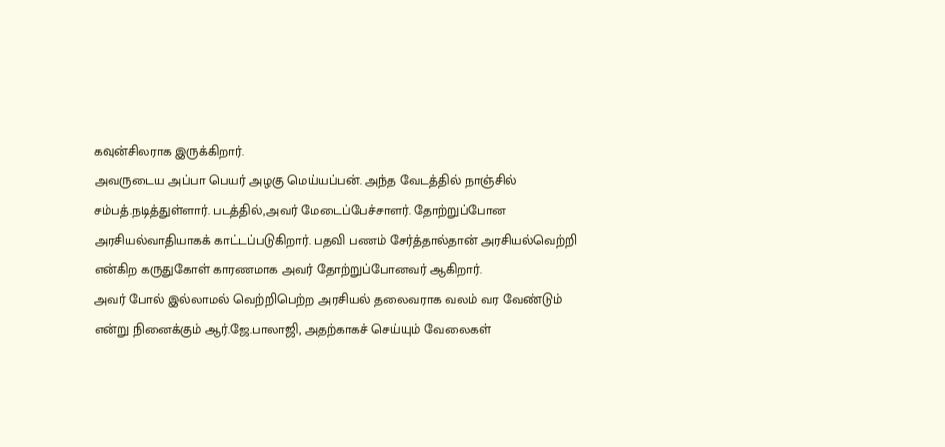கவுன்சிலராக இருக்கிறார்.
அவருடைய அப்பா பெயர் அழகு மெய்யப்பன். அந்த வேடத்தில் நாஞ்சில் சம்பத்.நடித்துள்ளார். படத்தில்,அவர் மேடைப்பேச்சாளர். தோற்றுப்போன அரசியல்வாதியாகக் காட்டப்படுகிறார். பதவி பணம் சேர்த்தால்தான் அரசியல்வெற்றி என்கிற கருதுகோள் காரணமாக அவர் தோற்றுப்போனவர் ஆகிறார்.
அவர் போல் இல்லாமல் வெற்றிபெற்ற அரசியல் தலைவராக வலம் வர வேண்டும் என்று நினைக்கும் ஆர்.ஜே.பாலாஜி, அதற்காகச் செய்யும் வேலைகள்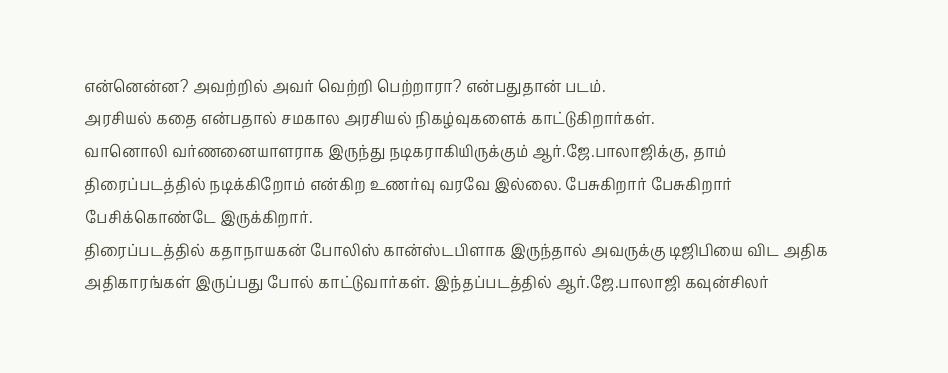என்னென்ன? அவற்றில் அவர் வெற்றி பெற்றாரா? என்பதுதான் படம்.
அரசியல் கதை என்பதால் சமகால அரசியல் நிகழ்வுகளைக் காட்டுகிறார்கள்.
வானொலி வர்ணனையாளராக இருந்து நடிகராகியிருக்கும் ஆர்.ஜே.பாலாஜிக்கு, தாம் திரைப்படத்தில் நடிக்கிறோம் என்கிற உணர்வு வரவே இல்லை. பேசுகிறார் பேசுகிறார் பேசிக்கொண்டே இருக்கிறார்.
திரைப்படத்தில் கதாநாயகன் போலிஸ் கான்ஸ்டபிளாக இருந்தால் அவருக்கு டிஜிபியை விட அதிக அதிகாரங்கள் இருப்பது போல் காட்டுவார்கள். இந்தப்படத்தில் ஆர்.ஜே.பாலாஜி கவுன்சிலர்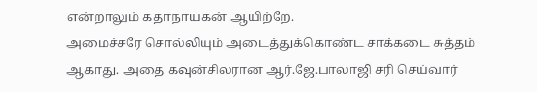என்றாலும் கதாநாயகன் ஆயிற்றே.
அமைச்சரே சொல்லியும் அடைத்துக்கொண்ட சாக்கடை சுத்தம் ஆகாது. அதை கவுன்சிலரான ஆர்.ஜே.பாலாஜி சரி செய்வார்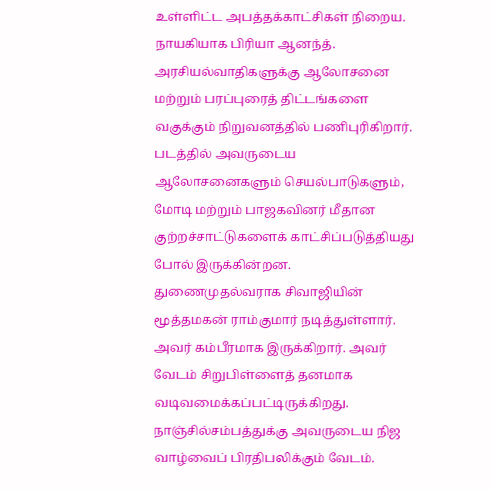உள்ளிட்ட அபத்தக்காட்சிகள் நிறைய.
நாயகியாக பிரியா ஆனந்த். அரசியல்வாதிகளுக்கு ஆலோசனை மற்றும் பரப்புரைத் திட்டங்களை வகுக்கும் நிறுவனத்தில் பணிபுரிகிறார். படத்தில் அவருடைய ஆலோசனைகளும் செயல்பாடுகளும், மோடி மற்றும் பாஜகவினர் மீதான குற்றச்சாட்டுகளைக் காட்சிப்படுத்தியது போல் இருக்கின்றன.
துணைமுதல்வராக சிவாஜியின் மூத்தமகன் ராம்குமார் நடித்துள்ளார். அவர் கம்பீரமாக இருக்கிறார். அவர் வேடம் சிறுபிள்ளைத் தனமாக வடிவமைக்கப்பட்டிருக்கிறது.
நாஞ்சில்சம்பத்துக்கு அவருடைய நிஜ வாழ்வைப் பிரதிபலிக்கும் வேடம்.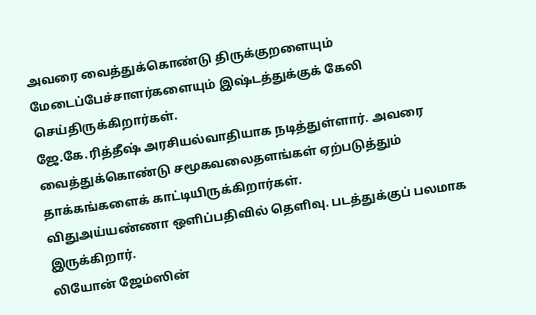அவரை வைத்துக்கொண்டு திருக்குறளையும் மேடைப்பேச்சாளர்களையும் இஷ்டத்துக்குக் கேலி செய்திருக்கிறார்கள்.
ஜே.கே.ரித்தீஷ் அரசியல்வாதியாக நடித்துள்ளார். அவரை வைத்துக்கொண்டு சமூகவலைதளங்கள் ஏற்படுத்தும் தாக்கங்களைக் காட்டியிருக்கிறார்கள்.
விதுஅய்யண்ணா ஒளிப்பதிவில் தெளிவு. படத்துக்குப் பலமாக இருக்கிறார்.
லியோன் ஜேம்ஸின்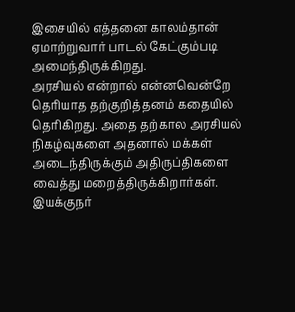இசையில் எத்தனை காலம்தான் ஏமாற்றுவார் பாடல் கேட்கும்படி அமைந்திருக்கிறது.
அரசியல் என்றால் என்னவென்றே தெரியாத தற்குறித்தனம் கதையில் தெரிகிறது. அதை தற்கால அரசியல் நிகழ்வுகளை அதனால் மக்கள் அடைந்திருக்கும் அதிருப்திகளை வைத்து மறைத்திருக்கிறார்கள்.
இயக்குநர்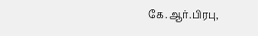கே.ஆர்.பிரபு,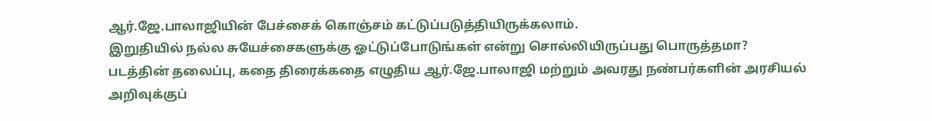ஆர்.ஜே.பாலாஜியின் பேச்சைக் கொஞ்சம் கட்டுப்படுத்தியிருக்கலாம்.
இறுதியில் நல்ல சுயேச்சைகளுக்கு ஓட்டுப்போடுங்கள் என்று சொல்லியிருப்பது பொருத்தமா?
படத்தின் தலைப்பு, கதை திரைக்கதை எழுதிய ஆர்.ஜே.பாலாஜி மற்றும் அவரது நண்பர்களின் அரசியல் அறிவுக்குப்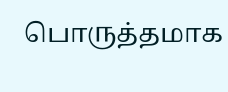பொருத்தமாக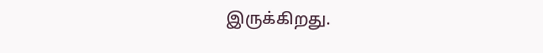இருக்கிறது.